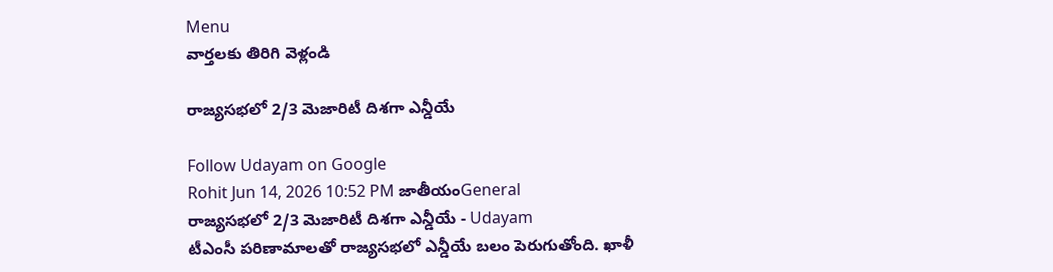Menu
వార్తలకు తిరిగి వెళ్లండి

రాజ్యసభలో 2/3 మెజారిటీ దిశగా ఎన్డీయే

Follow Udayam on Google
Rohit Jun 14, 2026 10:52 PM జాతీయంGeneral
రాజ్యసభలో 2/3 మెజారిటీ దిశగా ఎన్డీయే - Udayam
టీఎంసీ పరిణామాలతో రాజ్యసభలో ఎన్డీయే బలం పెరుగుతోంది. ఖాళీ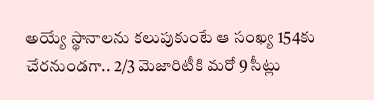అయ్యే స్థానాలను కలుపుకుంటే ఆ సంఖ్య 154కు చేరనుండగా.. 2/3 మెజారిటీకి మరో 9 సీట్లు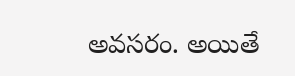అవసరం. అయితే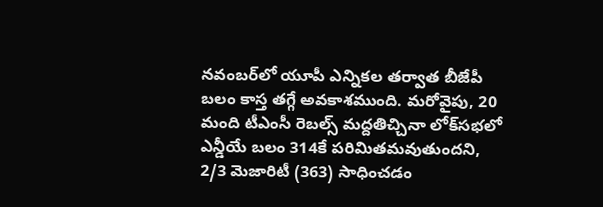నవంబర్‌లో యూపీ ఎన్నికల తర్వాత బీజేపీ బలం కాస్త తగ్గే అవకాశముంది. మరోవైపు, 20 మంది టీఎంసీ రెబల్స్ మద్దతిచ్చినా లోక్‌సభలో ఎన్డీయే బలం 314కే పరిమితమవుతుందని, 2/3 మెజారిటీ (363) సాధించడం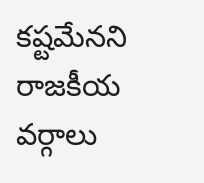కష్టమేనని రాజకీయ వర్గాలు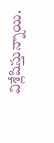విశ్లేషిస్తున్నాయి.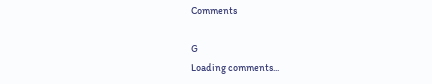Comments

G
Loading comments...